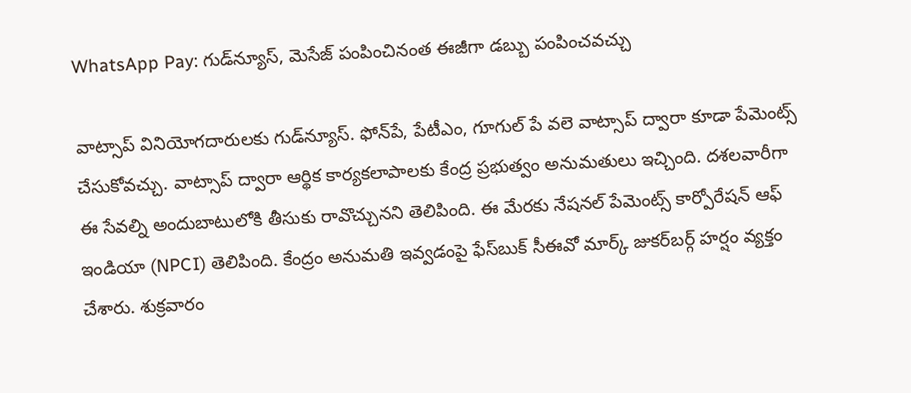WhatsApp Pay: గుడ్‌న్యూస్, మెసేజ్ పంపించినంత ఈజీగా డబ్బు పంపించవచ్చు

వాట్సాప్ వినియోగదారులకు గుడ్‌న్యూస్. ఫోన్‌పే, పేటీఎం, గూగుల్ పే వలె వాట్సాప్ ద్వారా కూడా పేమెంట్స్ చేసుకోవచ్చు. వాట్సాప్ ద్వారా ఆర్థిక కార్యకలాపాలకు కేంద్ర ప్రభుత్వం అనుమతులు ఇచ్చింది. దశలవారీగా ఈ సేవల్ని అందుబాటులోకి తీసుకు రావొచ్చునని తెలిపింది. ఈ మేరకు నేషనల్ పేమెంట్స్ కార్పోరేషన్ ఆఫ్ ఇండియా (NPCI) తెలిపింది. కేంద్రం అనుమతి ఇవ్వడంపై ఫేస్‌బుక్ సీఈవో మార్క్ జుకర్‌బర్గ్ హర్షం వ్యక్తం చేశారు. శుక్రవారం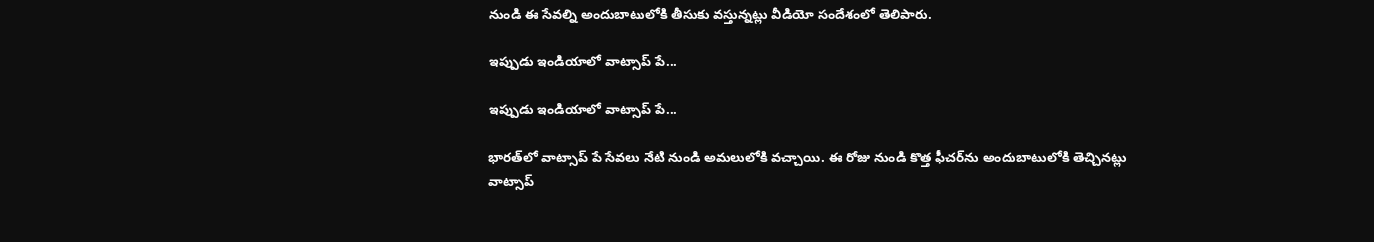నుండి ఈ సేవల్ని అందుబాటులోకి తీసుకు వస్తున్నట్లు వీడియో సందేశంలో తెలిపారు.

ఇప్పుడు ఇండియాలో వాట్సాప్ పే...

ఇప్పుడు ఇండియాలో వాట్సాప్ పే...

భారత్‌లో వాట్సాప్ పే సేవలు నేటి నుండి అమలులోకి వచ్చాయి. ఈ రోజు నుండి కొత్త ఫీచర్‌ను అందుబాటులోకి తెచ్చినట్లు వాట్సాప్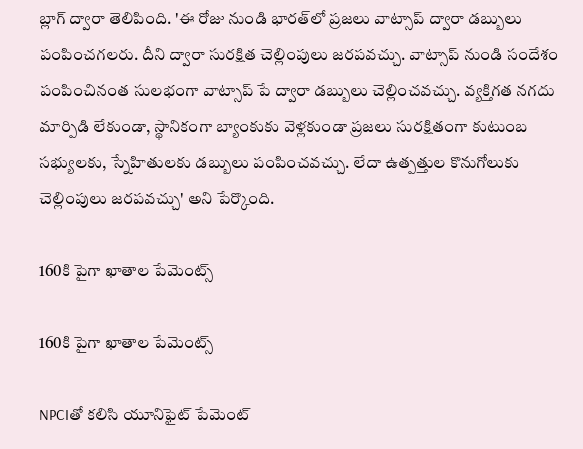బ్లాగ్ ద్వారా తెలిపింది. 'ఈ రోజు నుండి భారత్‌లో ప్రజలు వాట్సాప్ ద్వారా డబ్బులు పంపించగలరు. దీని ద్వారా సురక్షిత చెల్లింపులు జరపవచ్చు. వాట్సాప్ నుండి సందేశం పంపించినంత సులభంగా వాట్సాప్ పే ద్వారా డబ్బులు చెల్లించవచ్చు. వ్యక్తిగత నగదు మార్పిడి లేకుండా, స్థానికంగా బ్యాంకుకు వెళ్లకుండా ప్రజలు సురక్షితంగా కుటుంబ సభ్యులకు, స్నేహితులకు డబ్బులు పంపించవచ్చు. లేదా ఉత్పత్తుల కొనుగోలుకు చెల్లింపులు జరపవచ్చు' అని పేర్కొంది.

160కి పైగా ఖాతాల పేమెంట్స్

160కి పైగా ఖాతాల పేమెంట్స్

NPCIతో కలిసి యూనిఫైట్ పేమెంట్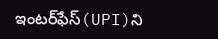ఇంటర్‌ఫేస్(UPI)ని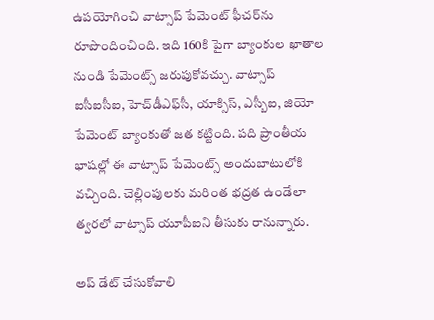ఉపయోగించి వాట్సాప్ పేమెంట్ ఫీచర్‌ను రూపొందించింది. ఇది 160కి పైగా బ్యాంకుల ఖాతాల నుండి పేమెంట్స్ జరుపుకోవచ్చు. వాట్సాప్ ఐసీఐసీఐ, హెచ్‌డీఎఫ్‌సీ, యాక్సిస్, ఎస్బీఐ, జియో పేమెంట్ బ్యాంకుతో జత కట్టింది. పది ప్రాంతీయ భాషల్లో ఈ వాట్సాప్ పేమెంట్స్ అందుబాటులోకి వచ్చింది. చెల్లింపులకు మరింత భద్రత ఉండేలా త్వరలో వాట్సాప్ యూపీఐని తీసుకు రానున్నారు.

అప్ డేట్ చేసుకోవాలి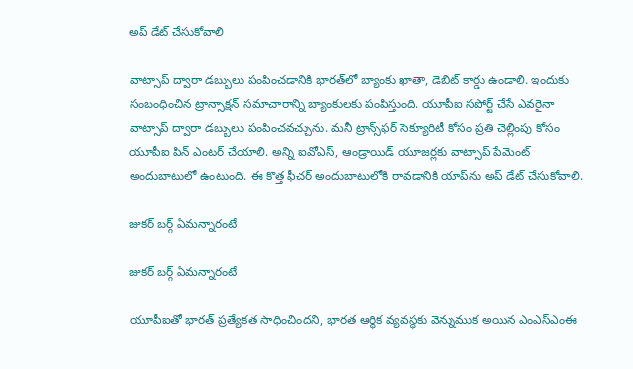అప్ డేట్ చేసుకోవాలి

వాట్సాప్ ద్వారా డబ్బులు పంపించడానికి భారత్‌లో బ్యాంకు ఖాతా, డెబిట్ కార్డు ఉండాలి. ఇందుకు సంబంధించిన ట్రాన్సాక్షన్ సమాచారాన్ని బ్యాంకులకు పంపిస్తుంది. యూపీఐ సపోర్ట్ చేసే ఎవరైనా వాట్సాప్ ద్వారా డబ్బులు పంపించవచ్చును. మనీ ట్రాన్స్‌ఫర్ సెక్యూరిటీ కోసం ప్రతి చెల్లింపు కోసం యూపీఐ పిన్ ఎంటర్ చేయాలి. అన్ని ఐవోఎస్, ఆండ్రాయిడ్ యూజర్లకు వాట్సాప్ పేమెంట్ అందుబాటులో ఉంటుంది. ఈ కొత్త ఫీచర్ అందుబాటులోకి రావడానికి యాప్‌ను అప్ డేట్ చేసుకోవాలి.

జుకర్ బర్గ్ ఏమన్నారంటే

జుకర్ బర్గ్ ఏమన్నారంటే

యూపీఐతో భారత్ ప్రత్యేకత సాధించిందని, భారత ఆర్థిక వ్యవస్థకు వెన్నుముక అయిన ఎంఎస్ఎంఈ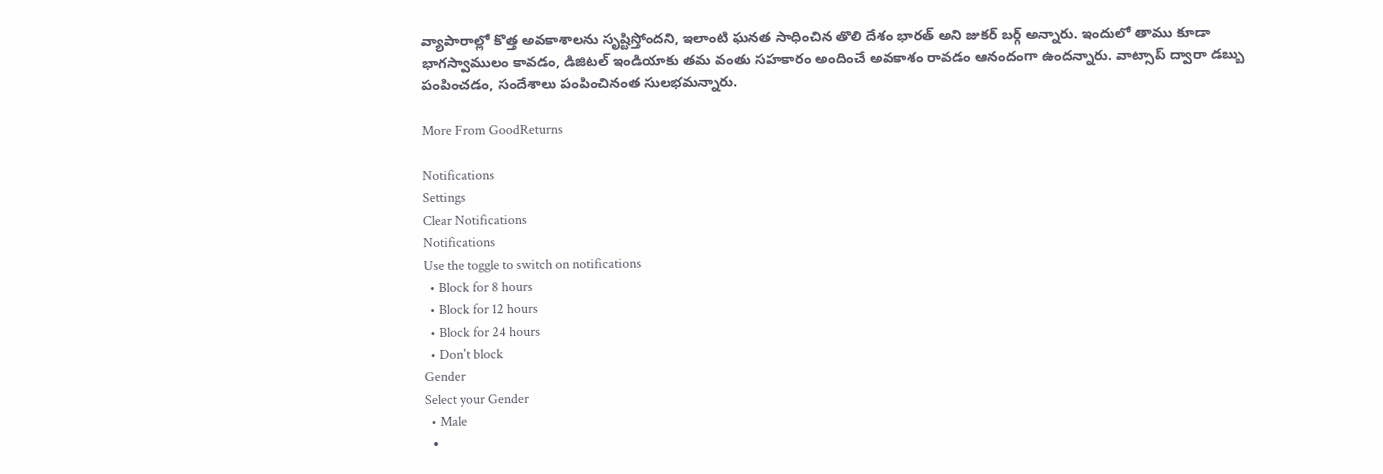వ్యాపారాల్లో కొత్త అవకాశాలను సృష్టిస్తోందని, ఇలాంటి ఘనత సాధించిన తొలి దేశం భారత్ అని జుకర్ బర్గ్ అన్నారు. ఇందులో తాము కూడా భాగస్వాములం కావడం, డిజిటల్ ఇండియాకు తమ వంతు సహకారం అందించే అవకాశం రావడం ఆనందంగా ఉందన్నారు. వాట్సాప్ ద్వారా డబ్బు పంపించడం, సందేశాలు పంపించినంత సులభమన్నారు.

More From GoodReturns

Notifications
Settings
Clear Notifications
Notifications
Use the toggle to switch on notifications
  • Block for 8 hours
  • Block for 12 hours
  • Block for 24 hours
  • Don't block
Gender
Select your Gender
  • Male
  •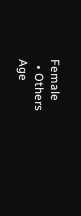Female
  • Others
Age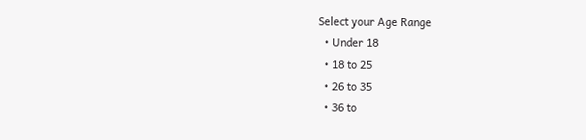Select your Age Range
  • Under 18
  • 18 to 25
  • 26 to 35
  • 36 to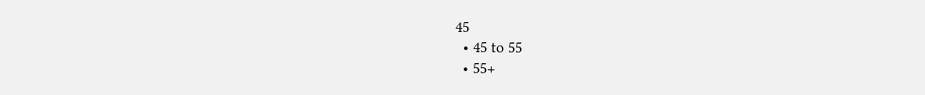45
  • 45 to 55
  • 55+